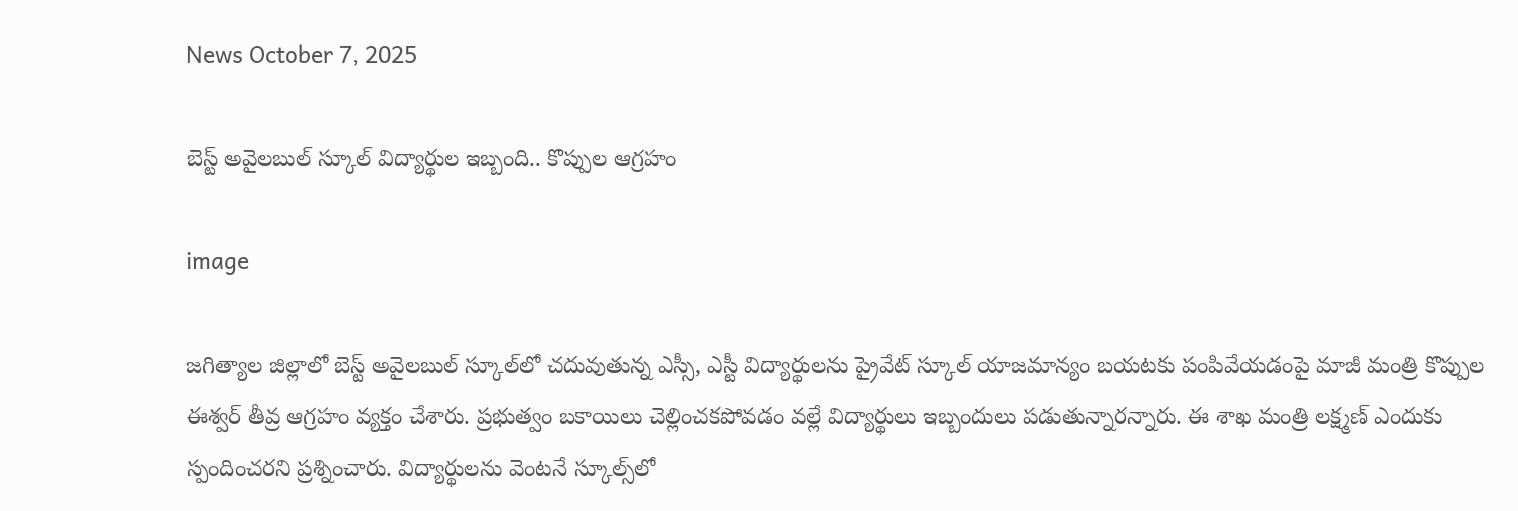News October 7, 2025

బెస్ట్ అవైలబుల్ స్కూల్‌ విద్యార్థుల ఇబ్బంది.. కొప్పుల ఆగ్రహం

image

జగిత్యాల జిల్లాలో బెస్ట్ అవైలబుల్ స్కూల్‌లో చదువుతున్న ఎస్సీ, ఎస్టీ విద్యార్థులను ప్రైవేట్ స్కూల్ యాజమాన్యం బయటకు పంపివేయడంపై మాజీ మంత్రి కొప్పుల ఈశ్వర్ తీవ్ర ఆగ్రహం వ్యక్తం చేశారు. ప్రభుత్వం బకాయిలు చెల్లించకపోవడం వల్లే విద్యార్థులు ఇబ్బందులు పడుతున్నారన్నారు. ఈ శాఖ మంత్రి లక్ష్మణ్ ఎందుకు స్పందించరని ప్రశ్నించారు. విద్యార్థులను వెంటనే స్కూల్స్‌లో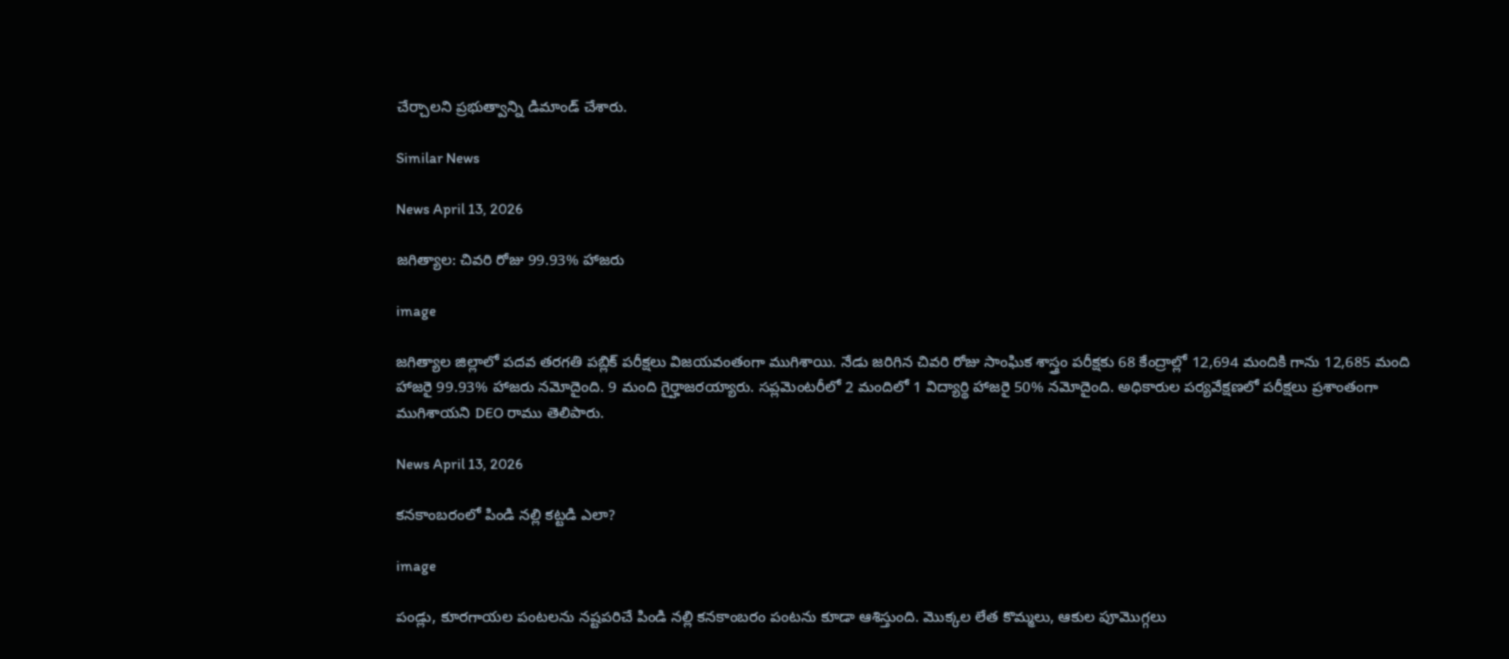చేర్చాలని ప్రభుత్వాన్ని డిమాండ్ చేశారు.

Similar News

News April 13, 2026

జగిత్యాల: చివరి రోజు 99.93% హాజరు

image

జగిత్యాల జిల్లాలో పదవ తరగతి పబ్లిక్ పరీక్షలు విజయవంతంగా ముగిశాయి. నేడు జరిగిన చివరి రోజు సాంఘిక శాస్త్రం పరీక్షకు 68 కేంద్రాల్లో 12,694 మందికి గాను 12,685 మంది హాజరై 99.93% హాజరు నమోదైంది. 9 మంది గైర్హాజరయ్యారు. సప్లమెంటరీలో 2 మందిలో 1 విద్యార్థి హాజరై 50% నమోదైంది. అధికారుల పర్యవేక్షణలో పరీక్షలు ప్రశాంతంగా ముగిశాయని DEO రాము తెలిపారు.

News April 13, 2026

కనకాంబరంలో పిండి నల్లి కట్టడి ఎలా?

image

పండ్లు, కూరగాయల పంటలను నష్టపరిచే పిండి నల్లి కనకాంబరం పంటను కూడా ఆశిస్తుంది. మొక్కల లేత కొమ్మలు, ఆకుల పూమొగ్గలు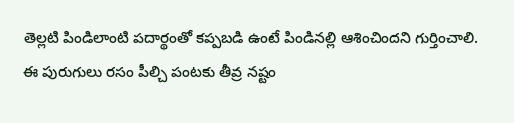తెల్లటి పిండిలాంటి పదార్థంతో కప్పబడి ఉంటే పిండినల్లి ఆశించిందని గుర్తించాలి. ఈ పురుగులు రసం పీల్చి పంటకు తీవ్ర నష్టం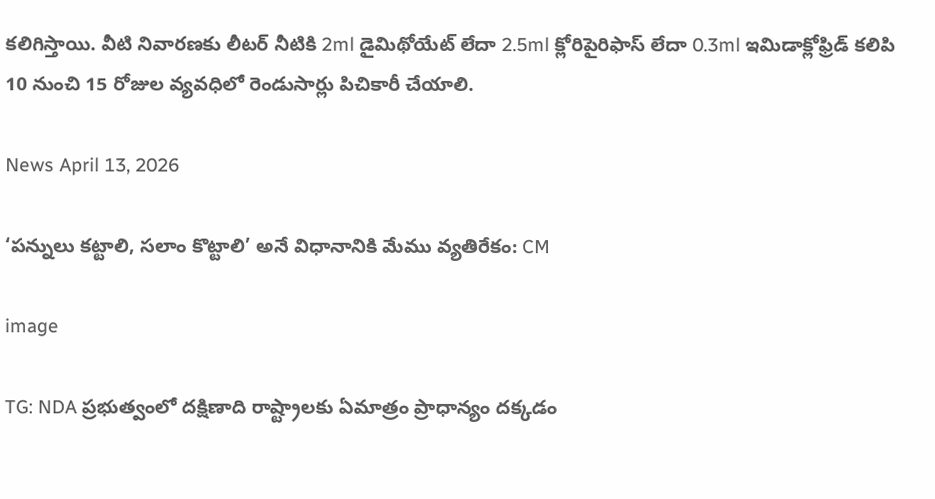కలిగిస్తాయి. వీటి నివారణకు లీటర్ నీటికి 2ml డైమిథోయేట్ లేదా 2.5ml క్లోరిపైరిఫాస్ లేదా 0.3ml ఇమిడాక్లోఫ్రిడ్ కలిపి 10 నుంచి 15 రోజుల వ్యవధిలో రెండుసార్లు పిచికారీ చేయాలి.

News April 13, 2026

‘పన్నులు కట్టాలి, సలాం కొట్టాలి’ అనే విధానానికి మేము వ్యతిరేకం: CM

image

TG: NDA ప్రభుత్వంలో దక్షిణాది రాష్ట్రాలకు ఏమాత్రం ప్రాధాన్యం దక్కడం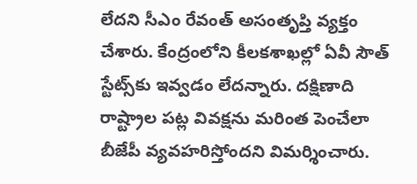లేదని సీఎం రేవంత్ అసంతృప్తి వ్యక్తం చేశారు. కేంద్రంలోని కీలకశాఖల్లో ఏవీ సౌత్ స్టేట్స్‌కు ఇవ్వడం లేదన్నారు. దక్షిణాది రాష్ట్రాల పట్ల వివక్షను మరింత పెంచేలా బీజేపీ వ్యవహరిస్తోందని విమర్శించారు.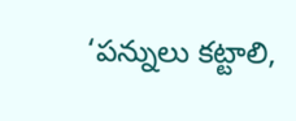‘పన్నులు కట్టాలి,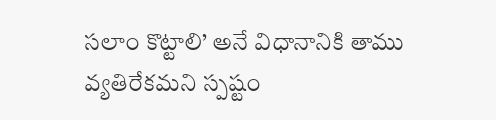సలాం కొట్టాలి’ అనే విధానానికి తాము వ్యతిరేకమని స్పష్టం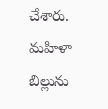చేశారు. మహిళా బిల్లును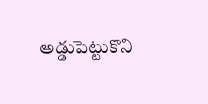అడ్డుపెట్టుకొని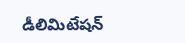డీలిమిటేషన్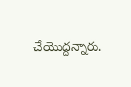చేయొద్దన్నారు.